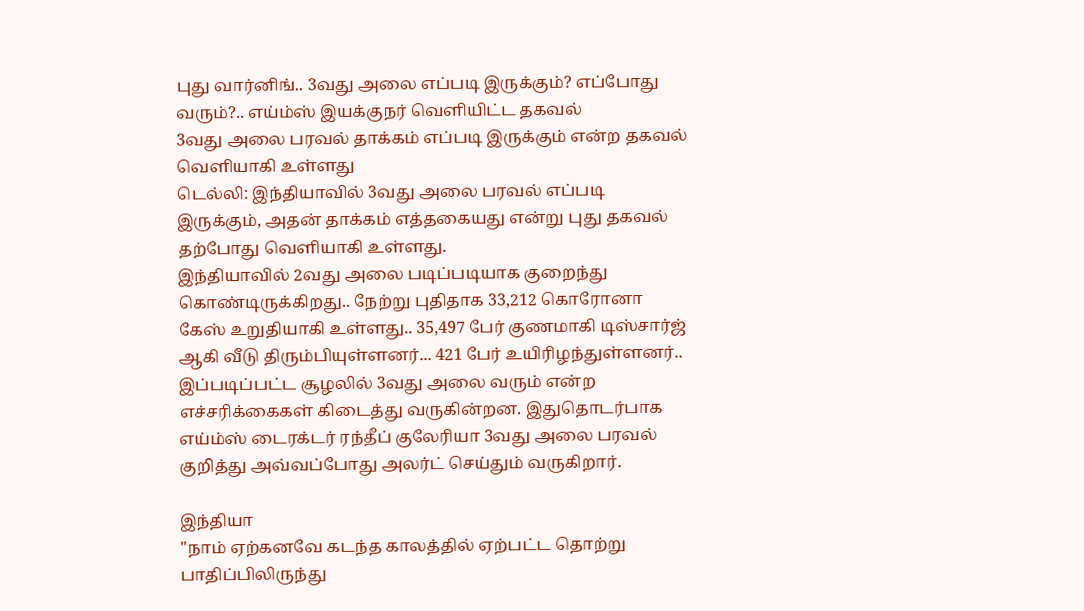புது வார்னிங்.. 3வது அலை எப்படி இருக்கும்? எப்போது வரும்?.. எய்ம்ஸ் இயக்குநர் வெளியிட்ட தகவல்
3வது அலை பரவல் தாக்கம் எப்படி இருக்கும் என்ற தகவல் வெளியாகி உள்ளது
டெல்லி: இந்தியாவில் 3வது அலை பரவல் எப்படி இருக்கும், அதன் தாக்கம் எத்தகையது என்று புது தகவல் தற்போது வெளியாகி உள்ளது.
இந்தியாவில் 2வது அலை படிப்படியாக குறைந்து கொண்டிருக்கிறது.. நேற்று புதிதாக 33,212 கொரோனா கேஸ் உறுதியாகி உள்ளது.. 35,497 பேர் குணமாகி டிஸ்சார்ஜ் ஆகி வீடு திரும்பியுள்ளனர்... 421 பேர் உயிரிழந்துள்ளனர்..
இப்படிப்பட்ட சூழலில் 3வது அலை வரும் என்ற எச்சரிக்கைகள் கிடைத்து வருகின்றன. இதுதொடர்பாக எய்ம்ஸ் டைரக்டர் ரந்தீப் குலேரியா 3வது அலை பரவல் குறித்து அவ்வப்போது அலர்ட் செய்தும் வருகிறார்.

இந்தியா
"நாம் ஏற்கனவே கடந்த காலத்தில் ஏற்பட்ட தொற்று பாதிப்பிலிருந்து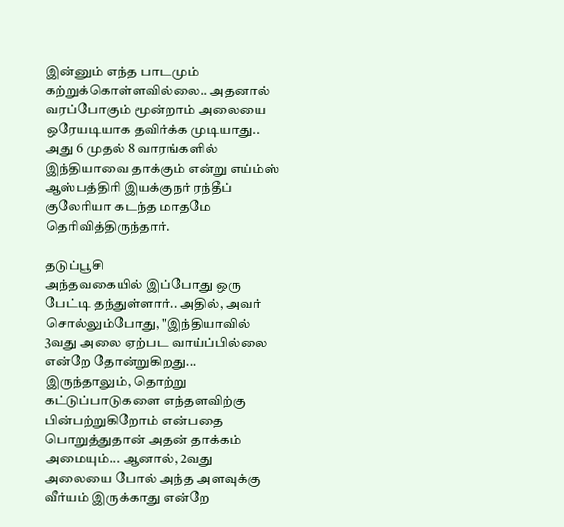இன்னும் எந்த பாடமும் கற்றுக்கொள்ளவில்லை.. அதனால் வரப்போகும் மூன்றாம் அலையை ஒரேயடியாக தவிர்க்க முடியாது.. அது 6 முதல் 8 வாரங்களில் இந்தியாவை தாக்கும் என்று எய்ம்ஸ் ஆஸ்பத்திரி இயக்குநர் ரந்தீப் குலேரியா கடந்த மாதமே தெரிவித்திருந்தார்.

தடுப்பூசி
அந்தவகையில் இப்போது ஒரு பேட்டி தந்துள்ளார்.. அதில், அவர் சொல்லும்போது, "இந்தியாவில் 3வது அலை ஏற்பட வாய்ப்பில்லை என்றே தோன்றுகிறது... இருந்தாலும், தொற்று கட்டுப்பாடுகளை எந்தளவிற்கு பின்பற்றுகிறோம் என்பதை பொறுத்துதான் அதன் தாக்கம் அமையும்... ஆனால், 2வது அலையை போல் அந்த அளவுக்கு வீர்யம் இருக்காது என்றே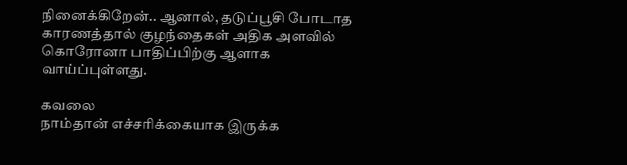நினைக்கிறேன்.. ஆனால், தடுப்பூசி போடாத காரணத்தால் குழந்தைகள் அதிக அளவில் கொரோனா பாதிப்பிற்கு ஆளாக வாய்ப்புள்ளது.

கவலை
நாம்தான் எச்சரிக்கையாக இருக்க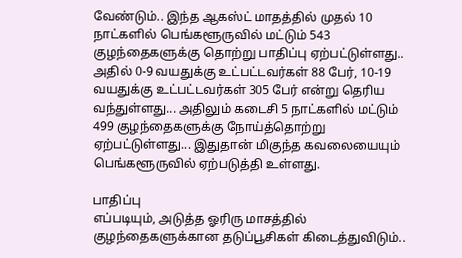வேண்டும்.. இந்த ஆகஸ்ட் மாதத்தில் முதல் 10 நாட்களில் பெங்களூருவில் மட்டும் 543 குழந்தைகளுக்கு தொற்று பாதிப்பு ஏற்பட்டுள்ளது.. அதில் 0-9 வயதுக்கு உட்பட்டவர்கள் 88 பேர், 10-19 வயதுக்கு உட்பட்டவர்கள் 305 பேர் என்று தெரிய வந்துள்ளது... அதிலும் கடைசி 5 நாட்களில் மட்டும் 499 குழந்தைகளுக்கு நோய்த்தொற்று ஏற்பட்டுள்ளது... இதுதான் மிகுந்த கவலையையும் பெங்களூருவில் ஏற்படுத்தி உள்ளது.

பாதிப்பு
எப்படியும், அடுத்த ஓரிரு மாசத்தில் குழந்தைகளுக்கான தடுப்பூசிகள் கிடைத்துவிடும்..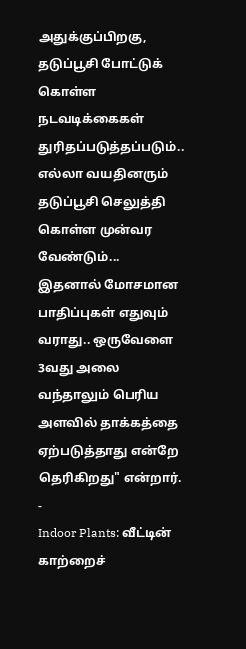அதுக்குப்பிறகு, தடுப்பூசி போட்டுக் கொள்ள நடவடிக்கைகள் துரிதப்படுத்தப்படும்.. எல்லா வயதினரும் தடுப்பூசி செலுத்தி கொள்ள முன்வர வேண்டும்... இதனால் மோசமான பாதிப்புகள் எதுவும் வராது.. ஒருவேளை 3வது அலை வந்தாலும் பெரிய அளவில் தாக்கத்தை ஏற்படுத்தாது என்றே தெரிகிறது" என்றார்.
-
Indoor Plants: வீட்டின் காற்றைச்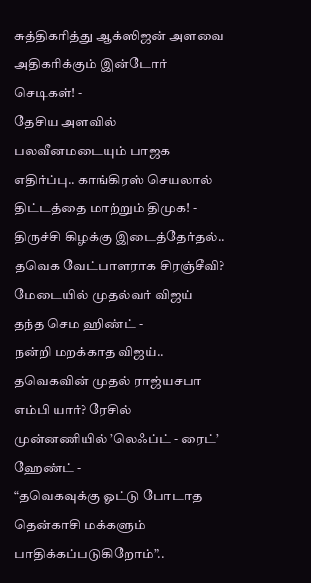சுத்திகரித்து ஆக்ஸிஜன் அளவை அதிகரிக்கும் இன்டோர் செடிகள்! -
தேசிய அளவில் பலவீனமடையும் பாஜக எதிர்ப்பு.. காங்கிரஸ் செயலால் திட்டத்தை மாற்றும் திமுக! -
திருச்சி கிழக்கு இடைத்தேர்தல்.. தவெக வேட்பாளராக சிரஞ்சீவி? மேடையில் முதல்வர் விஜய் தந்த செம ஹிண்ட் -
நன்றி மறக்காத விஜய்.. தவெகவின் முதல் ராஜ்யசபா எம்பி யார்? ரேசில் முன்னணியில் ’லெஃப்ட் - ரைட்’ ஹேண்ட் -
“தவெகவுக்கு ஓட்டு போடாத தென்காசி மக்களும் பாதிக்கப்படுகிறோம்”..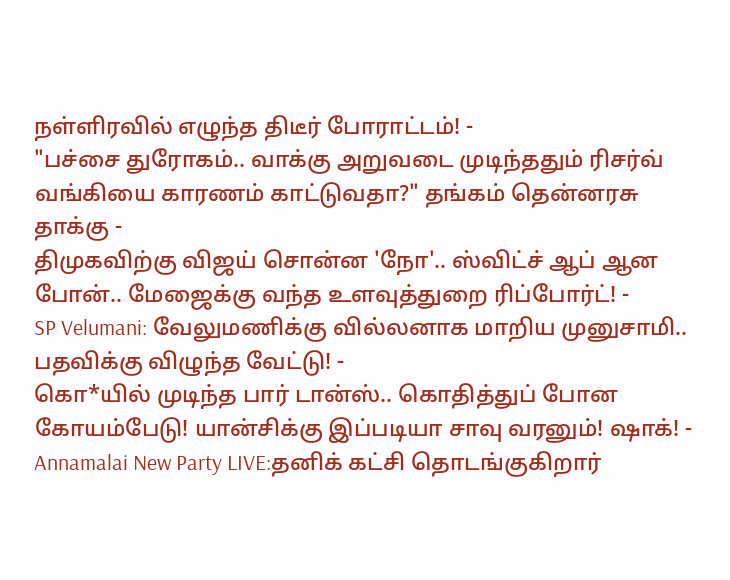நள்ளிரவில் எழுந்த திடீர் போராட்டம்! -
"பச்சை துரோகம்.. வாக்கு அறுவடை முடிந்ததும் ரிசர்வ் வங்கியை காரணம் காட்டுவதா?" தங்கம் தென்னரசு தாக்கு -
திமுகவிற்கு விஜய் சொன்ன 'நோ'.. ஸ்விட்ச் ஆப் ஆன போன்.. மேஜைக்கு வந்த உளவுத்துறை ரிப்போர்ட்! -
SP Velumani: வேலுமணிக்கு வில்லனாக மாறிய முனுசாமி.. பதவிக்கு விழுந்த வேட்டு! -
கொ*யில் முடிந்த பார் டான்ஸ்.. கொதித்துப் போன கோயம்பேடு! யான்சிக்கு இப்படியா சாவு வரனும்! ஷாக்! -
Annamalai New Party LIVE:தனிக் கட்சி தொடங்குகிறார்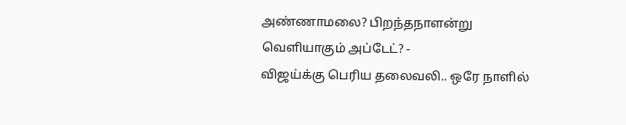அண்ணாமலை? பிறந்தநாளன்று வெளியாகும் அப்டேட்? -
விஜய்க்கு பெரிய தலைவலி.. ஒரே நாளில்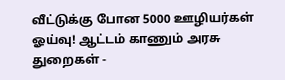வீட்டுக்கு போன 5000 ஊழியர்கள் ஓய்வு! ஆட்டம் காணும் அரசு துறைகள் -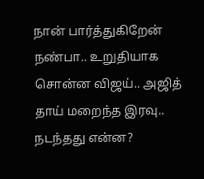நான் பார்த்துகிறேன் நண்பா.. உறுதியாக சொன்ன விஜய்.. அஜித் தாய் மறைந்த இரவு.. நடந்தது என்ன?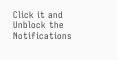Click it and Unblock the Notifications